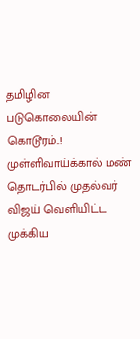தமிழின படுகொலையின் கொடூரம்..! முள்ளிவாய்க்கால் மண் தொடர்பில் முதல்வர் விஜய் வெளியிட்ட முக்கிய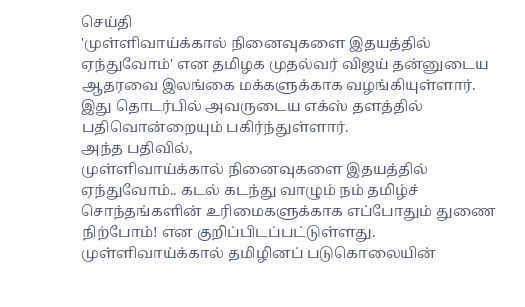செய்தி
'முள்ளிவாய்க்கால் நினைவுகளை இதயத்தில் ஏந்துவோம்' என தமிழக முதல்வர் விஜய் தன்னுடைய ஆதரவை இலங்கை மக்களுக்காக வழங்கியுள்ளார்.
இது தொடர்பில் அவருடைய எக்ஸ் தளத்தில் பதிவொன்றையும் பகிர்ந்துள்ளார்.
அந்த பதிவில்,
முள்ளிவாய்க்கால் நினைவுகளை இதயத்தில் ஏந்துவோம்.. கடல் கடந்து வாழும் நம் தமிழ்ச் சொந்தங்களின் உரிமைகளுக்காக எப்போதும் துணை நிற்போம்! என குறிப்பிடப்பட்டுள்ளது.
முள்ளிவாய்க்கால் தமிழினப் படுகொலையின்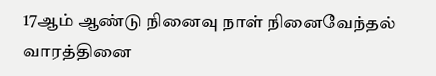17ஆம் ஆண்டு நினைவு நாள் நினைவேந்தல் வாரத்தினை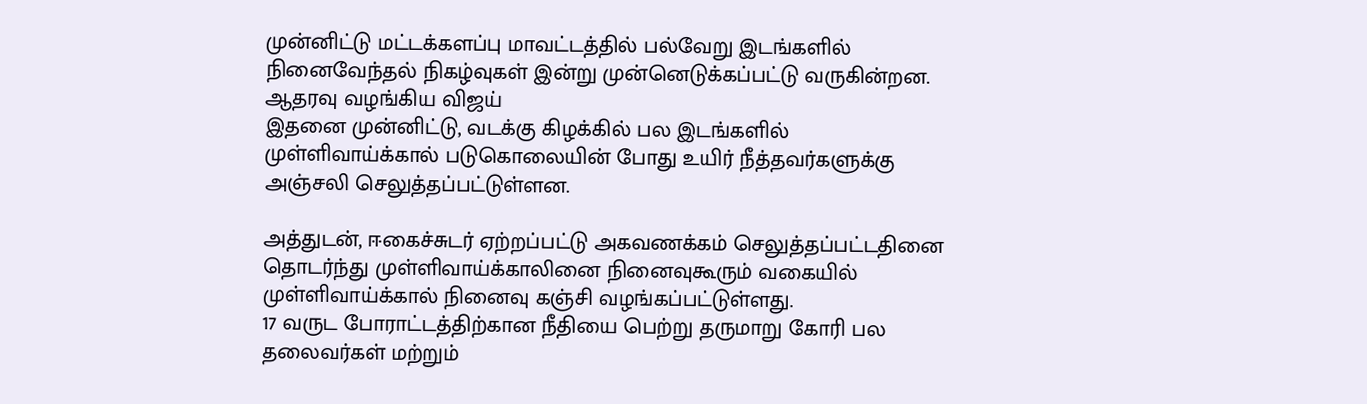முன்னிட்டு மட்டக்களப்பு மாவட்டத்தில் பல்வேறு இடங்களில் நினைவேந்தல் நிகழ்வுகள் இன்று முன்னெடுக்கப்பட்டு வருகின்றன.
ஆதரவு வழங்கிய விஜய்
இதனை முன்னிட்டு, வடக்கு கிழக்கில் பல இடங்களில் முள்ளிவாய்க்கால் படுகொலையின் போது உயிர் நீத்தவர்களுக்கு அஞ்சலி செலுத்தப்பட்டுள்ளன.

அத்துடன், ஈகைச்சுடர் ஏற்றப்பட்டு அகவணக்கம் செலுத்தப்பட்டதினை தொடர்ந்து முள்ளிவாய்க்காலினை நினைவுகூரும் வகையில் முள்ளிவாய்க்கால் நினைவு கஞ்சி வழங்கப்பட்டுள்ளது.
17 வருட போராட்டத்திற்கான நீதியை பெற்று தருமாறு கோரி பல தலைவர்கள் மற்றும்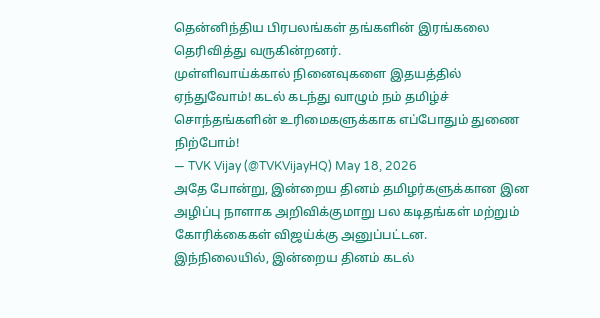தென்னிந்திய பிரபலங்கள் தங்களின் இரங்கலை தெரிவித்து வருகின்றனர்.
முள்ளிவாய்க்கால் நினைவுகளை இதயத்தில் ஏந்துவோம்! கடல் கடந்து வாழும் நம் தமிழ்ச் சொந்தங்களின் உரிமைகளுக்காக எப்போதும் துணை நிற்போம்!
— TVK Vijay (@TVKVijayHQ) May 18, 2026
அதே போன்று, இன்றைய தினம் தமிழர்களுக்கான இன அழிப்பு நாளாக அறிவிக்குமாறு பல கடிதங்கள் மற்றும் கோரிக்கைகள் விஜய்க்கு அனுப்பட்டன.
இந்நிலையில், இன்றைய தினம் கடல்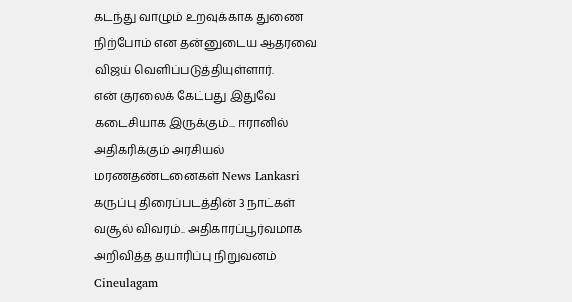கடந்து வாழும் உறவுக்காக துணை நிற்போம் என தன்னுடைய ஆதரவை விஜய் வெளிப்படுத்தியுள்ளார்.
என் குரலைக் கேட்பது இதுவே கடைசியாக இருக்கும்... ஈரானில் அதிகரிக்கும் அரசியல் மரணதண்டனைகள் News Lankasri
கருப்பு திரைப்படத்தின் 3 நாட்கள் வசூல் விவரம்.. அதிகாரப்பூர்வமாக அறிவித்த தயாரிப்பு நிறுவனம் Cineulagam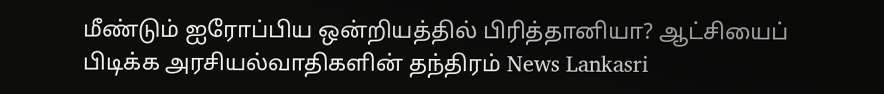மீண்டும் ஐரோப்பிய ஒன்றியத்தில் பிரித்தானியா? ஆட்சியைப் பிடிக்க அரசியல்வாதிகளின் தந்திரம் News Lankasri